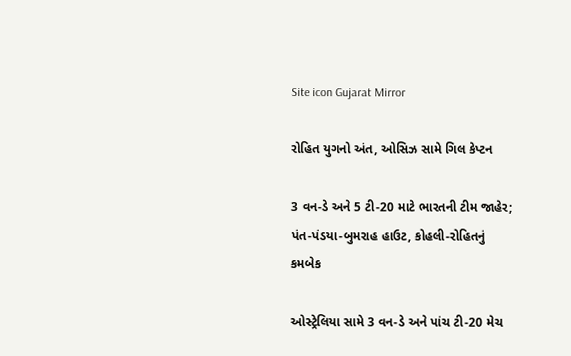Site icon Gujarat Mirror

રોહિત યુગનો અંત, ઓસિઝ સામે ગિલ કેપ્ટન

3 વન-ડે અને 5 ટી-20 માટે ભારતની ટીમ જાહેર; પંત-પંડયા-બુમરાહ હાઉટ, કોહલી-રોહિતનું કમબેક

ઓસ્ટ્રેલિયા સામે 3 વન-ડે અને પાંચ ટી-20 મેચ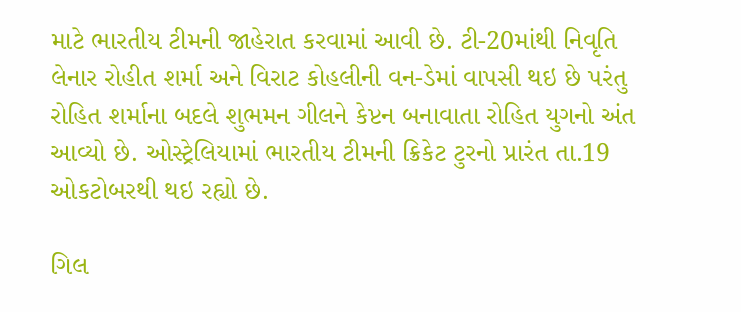માટે ભારતીય ટીમની જાહેરાત કરવામાં આવી છે. ટી-20માંથી નિવૃતિ લેનાર રોહીત શર્મા અને વિરાટ કોહલીની વન-ડેમાં વાપસી થઇ છે પરંતુ રોહિત શર્માના બદલે શુભમન ગીલને કેપ્ટન બનાવાતા રોહિત યુગનો અંત આવ્યો છે. ઓસ્ટ્રેલિયામાં ભારતીય ટીમની ક્રિકેટ ટુરનો પ્રારંત તા.19 ઓકટોબરથી થઇ રહ્યો છે.

ગિલ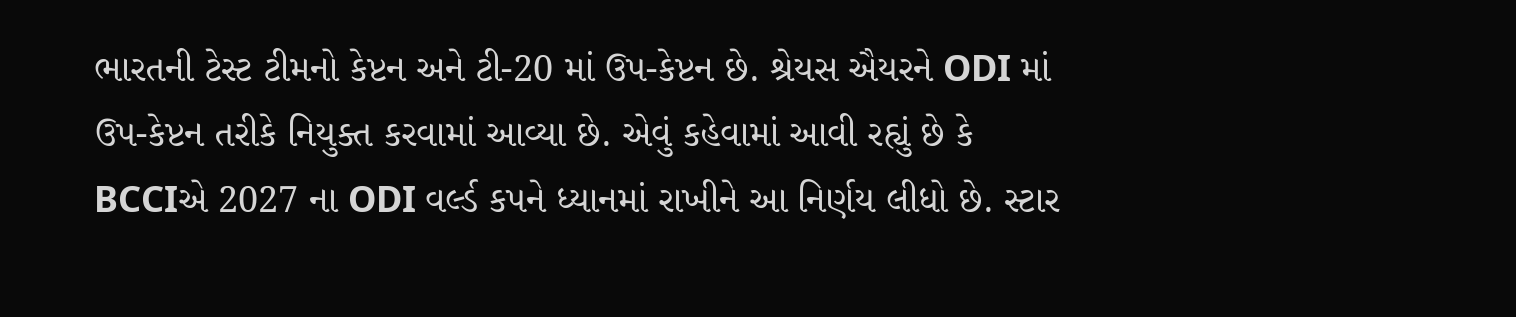ભારતની ટેસ્ટ ટીમનો કેપ્ટન અને ટી-20 માં ઉપ-કેપ્ટન છે. શ્રેયસ ઐયરને ODI માં ઉપ-કેપ્ટન તરીકે નિયુક્ત કરવામાં આવ્યા છે. એવું કહેવામાં આવી રહ્યું છે કે BCCIએ 2027 ના ODI વર્લ્ડ કપને ધ્યાનમાં રાખીને આ નિર્ણય લીધો છે. સ્ટાર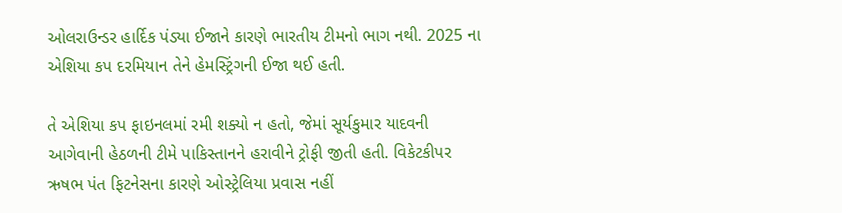ઓલરાઉન્ડર હાર્દિક પંડ્યા ઈજાને કારણે ભારતીય ટીમનો ભાગ નથી. 2025 ના એશિયા કપ દરમિયાન તેને હેમસ્ટ્રિંગની ઈજા થઈ હતી.

તે એશિયા કપ ફાઇનલમાં રમી શક્યો ન હતો, જેમાં સૂર્યકુમાર યાદવની આગેવાની હેઠળની ટીમે પાકિસ્તાનને હરાવીને ટ્રોફી જીતી હતી. વિકેટકીપર ઋષભ પંત ફિટનેસના કારણે ઓસ્ટ્રેલિયા પ્રવાસ નહીં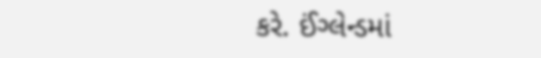કરે. ઈંગ્લેન્ડમાં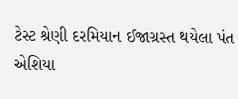ટેસ્ટ શ્રેણી દરમિયાન ઈજાગ્રસ્ત થયેલા પંત એશિયા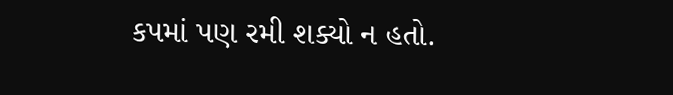કપમાં પણ રમી શક્યો ન હતો.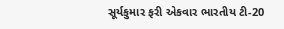સૂર્યકુમાર ફરી એકવાર ભારતીય ટી-20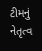ટીમનું નેતૃત્વ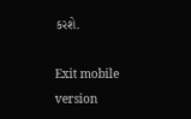કરશે.

Exit mobile version